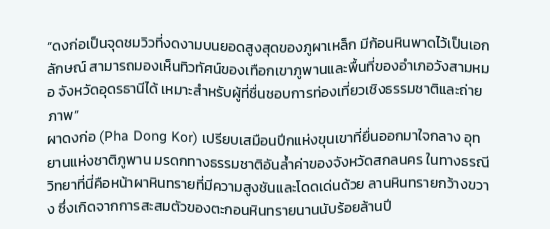“ดงก่อเป็นจุดชมวิวที่งดงามบนยอดสูงสุดของภูผาเหล็ก มีก้อนหินพาดไว้เป็นเอกลักษณ์ สามารถมองเห็นทิวทัศน์ของเทือกเขาภูพานและพื้นที่ของอำเภอวังสามหมอ จังหวัดอุดรธานีได้ เหมาะสำหรับผู้ที่ชื่นชอบการท่องเที่ยวเชิงธรรมชาติและถ่ายภาพ”
ผาดงก่อ (Pha Dong Kor) เปรียบเสมือนปีกแห่งขุนเขาที่ยื่นออกมาใจกลาง อุทยานแห่งชาติภูพาน มรดกทางธรรมชาติอันล้ำค่าของจังหวัดสกลนคร ในทางธรณีวิทยาที่นี่คือหน้าผาหินทรายที่มีความสูงชันและโดดเด่นด้วย ลานหินทรายกว้างขวาง ซึ่งเกิดจากการสะสมตัวของตะกอนหินทรายนานนับร้อยล้านปี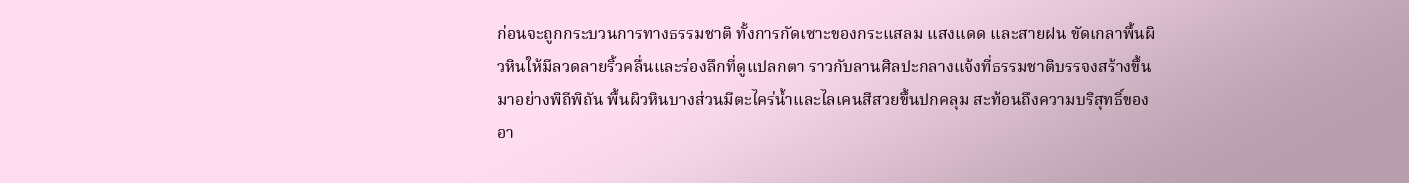ก่อนจะถูกกระบวนการทางธรรมชาติ ทั้งการกัดเซาะของกระแสลม แสงแดด และสายฝน ขัดเกลาพื้นผิวหินให้มีลวดลายริ้วคลื่นและร่องลึกที่ดูแปลกตา ราวกับลานศิลปะกลางแจ้งที่ธรรมชาติบรรจงสร้างขึ้นมาอย่างพิถีพิถัน พื้นผิวหินบางส่วนมีตะไคร่น้ำและไลเคนสีสวยขึ้นปกคลุม สะท้อนถึงความบริสุทธิ์ของอา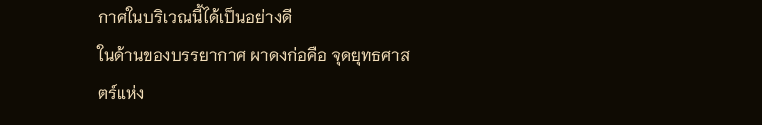กาศในบริเวณนี้ได้เป็นอย่างดี
ในด้านของบรรยากาศ ผาดงก่อคือ จุดยุทธศาสตร์แห่ง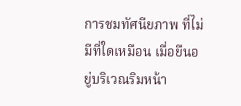การชมทัศนียภาพ ที่ไม่มีที่ใดเหมือน เมื่อยืนอยู่บริเวณริมหน้า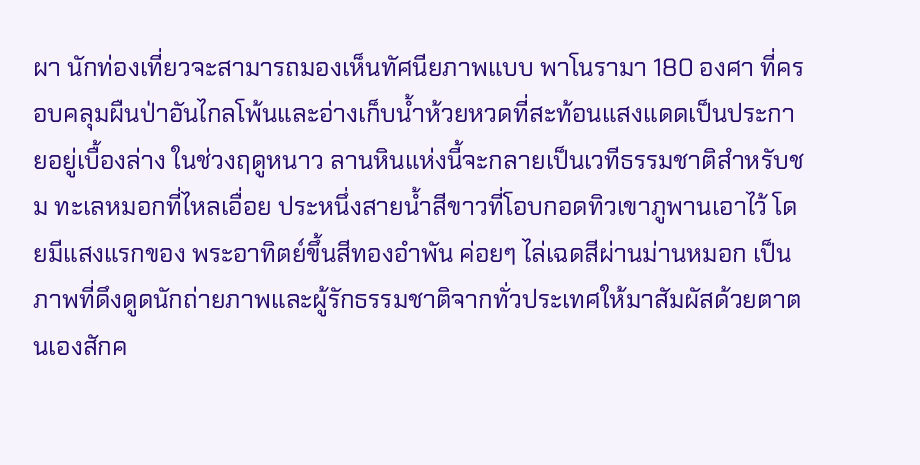ผา นักท่องเที่ยวจะสามารถมองเห็นทัศนียภาพแบบ พาโนรามา 180 องศา ที่ครอบคลุมผืนป่าอันไกลโพ้นและอ่างเก็บน้ำห้วยหวดที่สะท้อนแสงแดดเป็นประกายอยู่เบื้องล่าง ในช่วงฤดูหนาว ลานหินแห่งนี้จะกลายเป็นเวทีธรรมชาติสำหรับชม ทะเลหมอกที่ไหลเอื่อย ประหนึ่งสายน้ำสีขาวที่โอบกอดทิวเขาภูพานเอาไว้ โดยมีแสงแรกของ พระอาทิตย์ขึ้นสีทองอำพัน ค่อยๆ ไล่เฉดสีผ่านม่านหมอก เป็นภาพที่ดึงดูดนักถ่ายภาพและผู้รักธรรมชาติจากทั่วประเทศให้มาสัมผัสด้วยตาตนเองสักค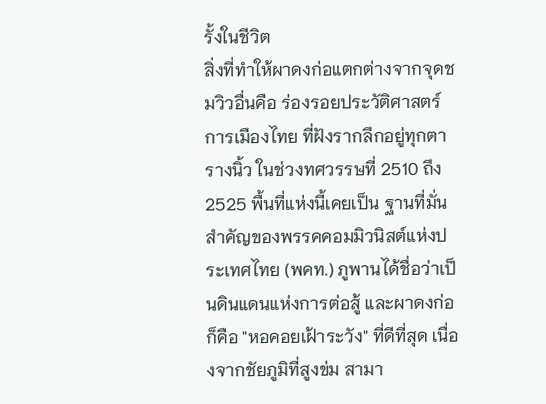รั้งในชีวิต
สิ่งที่ทำให้ผาดงก่อแตกต่างจากจุดชมวิวอื่นคือ ร่องรอยประวัติศาสตร์การเมืองไทย ที่ฝังรากลึกอยู่ทุกตารางนิ้ว ในช่วงทศวรรษที่ 2510 ถึง 2525 พื้นที่แห่งนี้เคยเป็น ฐานที่มั่นสำคัญของพรรคคอมมิวนิสต์แห่งประเทศไทย (พคท.) ภูพานได้ชื่อว่าเป็นดินแดนแห่งการต่อสู้ และผาดงก่อก็คือ "หอคอยเฝ้าระวัง" ที่ดีที่สุด เนื่องจากชัยภูมิที่สูงข่ม สามา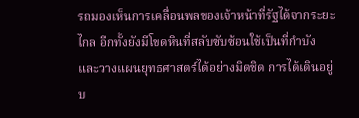รถมองเห็นการเคลื่อนพลของเจ้าหน้าที่รัฐได้จากระยะไกล อีกทั้งยังมีโขดหินที่สลับซับซ้อนใช้เป็นที่กำบังและวางแผนยุทธศาสตร์ได้อย่างมิดชิด การได้เดินอยู่บ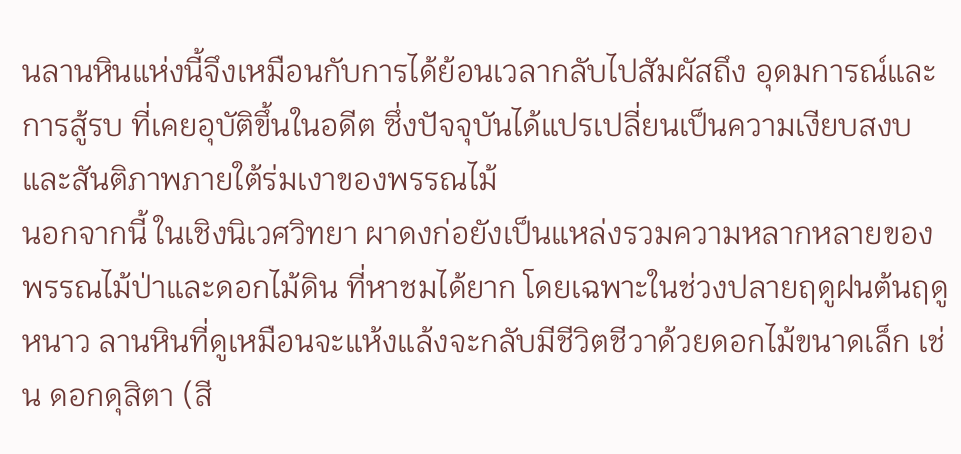นลานหินแห่งนี้จึงเหมือนกับการได้ย้อนเวลากลับไปสัมผัสถึง อุดมการณ์และการสู้รบ ที่เคยอุบัติขึ้นในอดีต ซึ่งปัจจุบันได้แปรเปลี่ยนเป็นความเงียบสงบและสันติภาพภายใต้ร่มเงาของพรรณไม้
นอกจากนี้ ในเชิงนิเวศวิทยา ผาดงก่อยังเป็นแหล่งรวมความหลากหลายของ พรรณไม้ป่าและดอกไม้ดิน ที่หาชมได้ยาก โดยเฉพาะในช่วงปลายฤดูฝนต้นฤดูหนาว ลานหินที่ดูเหมือนจะแห้งแล้งจะกลับมีชีวิตชีวาด้วยดอกไม้ขนาดเล็ก เช่น ดอกดุสิตา (สี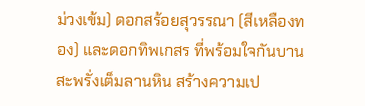ม่วงเข้ม) ดอกสร้อยสุวรรณา (สีเหลืองทอง) และดอกทิพเกสร ที่พร้อมใจกันบานสะพรั่งเต็มลานหิน สร้างความเป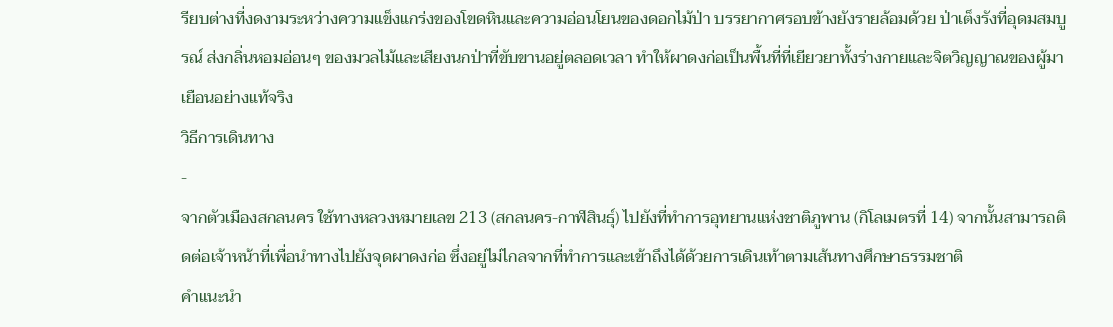รียบต่างที่งดงามระหว่างความแข็งแกร่งของโขดหินและความอ่อนโยนของดอกไม้ป่า บรรยากาศรอบข้างยังรายล้อมด้วย ป่าเต็งรังที่อุดมสมบูรณ์ ส่งกลิ่นหอมอ่อนๆ ของมวลไม้และเสียงนกป่าที่ขับขานอยู่ตลอดเวลา ทำให้ผาดงก่อเป็นพื้นที่ที่เยียวยาทั้งร่างกายและจิตวิญญาณของผู้มาเยือนอย่างแท้จริง
วิธีการเดินทาง
-
จากตัวเมืองสกลนคร ใช้ทางหลวงหมายเลข 213 (สกลนคร-กาฬสินธุ์) ไปยังที่ทำการอุทยานแห่งชาติภูพาน (กิโลเมตรที่ 14) จากนั้นสามารถติดต่อเจ้าหน้าที่เพื่อนำทางไปยังจุดผาดงก่อ ซึ่งอยู่ไม่ไกลจากที่ทำการและเข้าถึงได้ด้วยการเดินเท้าตามเส้นทางศึกษาธรรมชาติ
คำแนะนำ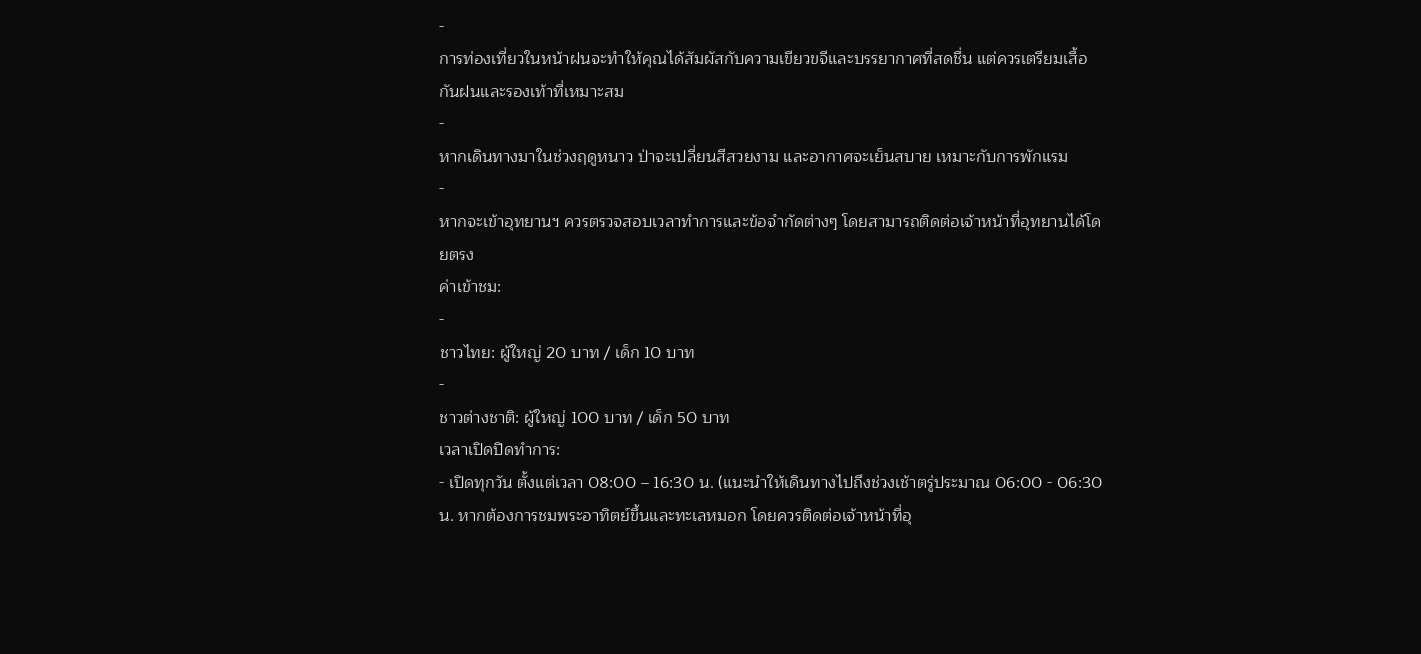-
การท่องเที่ยวในหน้าฝนจะทำให้คุณได้สัมผัสกับความเขียวขจีและบรรยากาศที่สดชื่น แต่ควรเตรียมเสื้อกันฝนและรองเท้าที่เหมาะสม
-
หากเดินทางมาในช่วงฤดูหนาว ป่าจะเปลี่ยนสีสวยงาม และอากาศจะเย็นสบาย เหมาะกับการพักแรม
-
หากจะเข้าอุทยานฯ ควรตรวจสอบเวลาทำการและข้อจำกัดต่างๆ โดยสามารถติดต่อเจ้าหน้าที่อุทยานได้โดยตรง
ค่าเข้าชม:
-
ชาวไทย: ผู้ใหญ่ 20 บาท / เด็ก 10 บาท
-
ชาวต่างชาติ: ผู้ใหญ่ 100 บาท / เด็ก 50 บาท
เวลาเปิดปิดทำการ:
- เปิดทุกวัน ตั้งแต่เวลา 08:00 – 16:30 น. (แนะนำให้เดินทางไปถึงช่วงเช้าตรู่ประมาณ 06:00 - 06:30 น. หากต้องการชมพระอาทิตย์ขึ้นและทะเลหมอก โดยควรติดต่อเจ้าหน้าที่อุ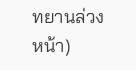ทยานล่วงหน้า)